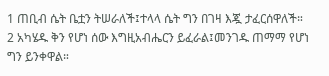1 ጠቢብ ሴት ቤቷን ትሠራለች፤ተላላ ሴት ግን በገዛ እጇ ታፈርሰዋለች።
2 አካሄዱ ቅን የሆነ ሰው እግዚአብሔርን ይፈራል፤መንገዱ ጠማማ የሆነ ግን ይንቀዋል።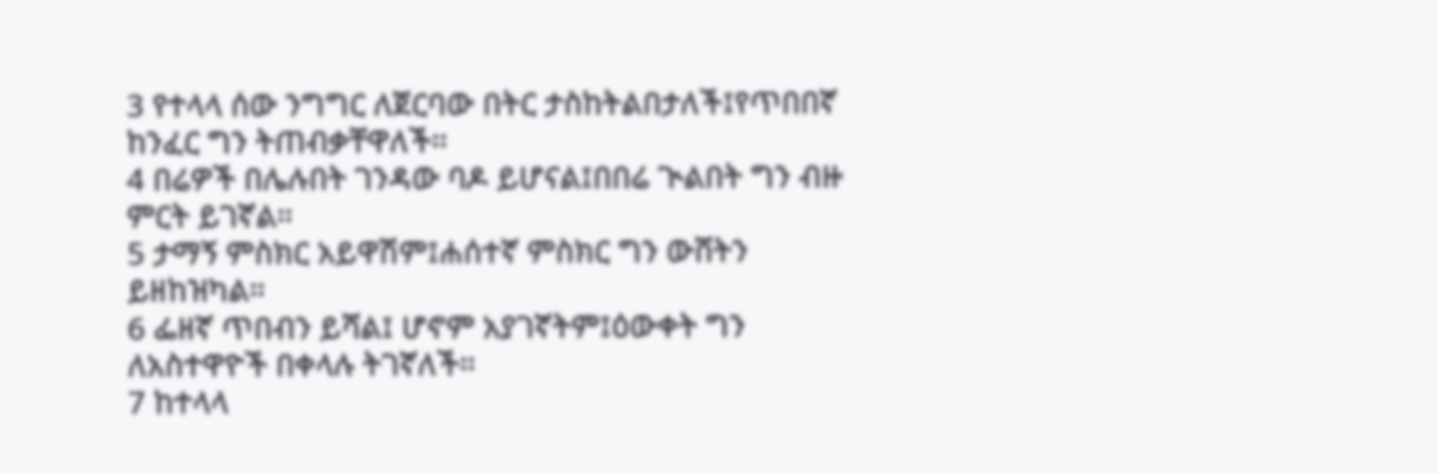3 የተላላ ሰው ንግግር ለጀርባው በትር ታስከትልበታለች፤የጥበበኛ ከንፈር ግን ትጠብቃቸዋለች።
4 በሬዎች በሌሉበት ገንዳው ባዶ ይሆናል፤በበሬ ጒልበት ግን ብዙ ምርት ይገኛል።
5 ታማኝ ምስክር አይዋሽም፤ሐሰተኛ ምስክር ግን ውሸትን ይዘከዝካል።
6 ፌዘኛ ጥበብን ይሻል፤ ሆኖም አያገኛትም፤ዕውቀት ግን ለአስተዋዮች በቀላሉ ትገኛለች።
7 ከተላላ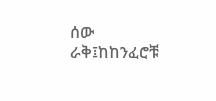ሰው ራቅ፤ከከንፈሮቹ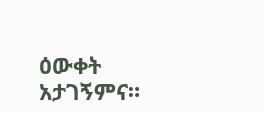ዕውቀት አታገኝምና።